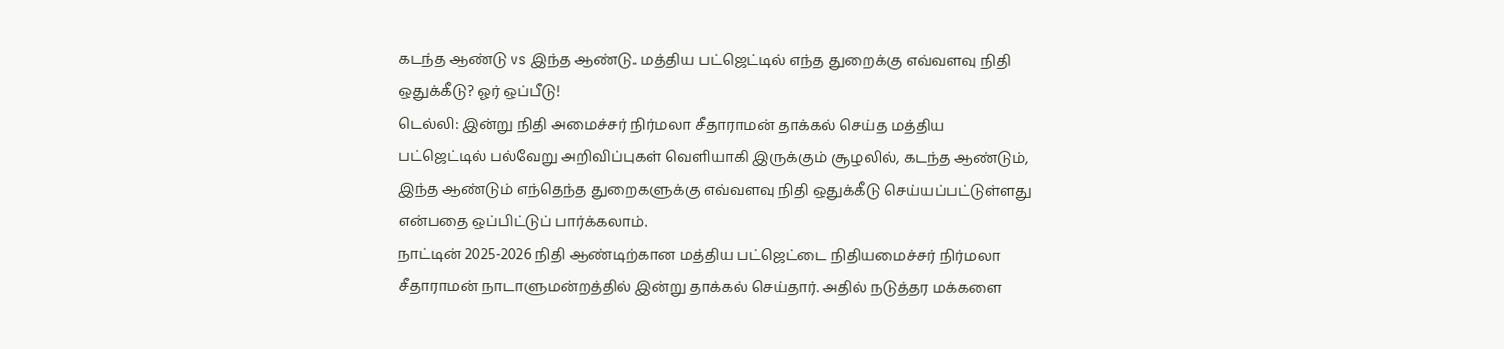கடந்த ஆண்டு vs இந்த ஆண்டு.. மத்திய பட்ஜெட்டில் எந்த துறைக்கு எவ்வளவு நிதி ஒதுக்கீடு? ஓர் ஒப்பீடு!
டெல்லி: இன்று நிதி அமைச்சர் நிர்மலா சீதாராமன் தாக்கல் செய்த மத்திய பட்ஜெட்டில் பல்வேறு அறிவிப்புகள் வெளியாகி இருக்கும் சூழலில், கடந்த ஆண்டும், இந்த ஆண்டும் எந்தெந்த துறைகளுக்கு எவ்வளவு நிதி ஒதுக்கீடு செய்யப்பட்டுள்ளது என்பதை ஒப்பிட்டுப் பார்க்கலாம்.
நாட்டின் 2025-2026 நிதி ஆண்டிற்கான மத்திய பட்ஜெட்டை நிதியமைச்சர் நிர்மலா சீதாராமன் நாடாளுமன்றத்தில் இன்று தாக்கல் செய்தார். அதில் நடுத்தர மக்களை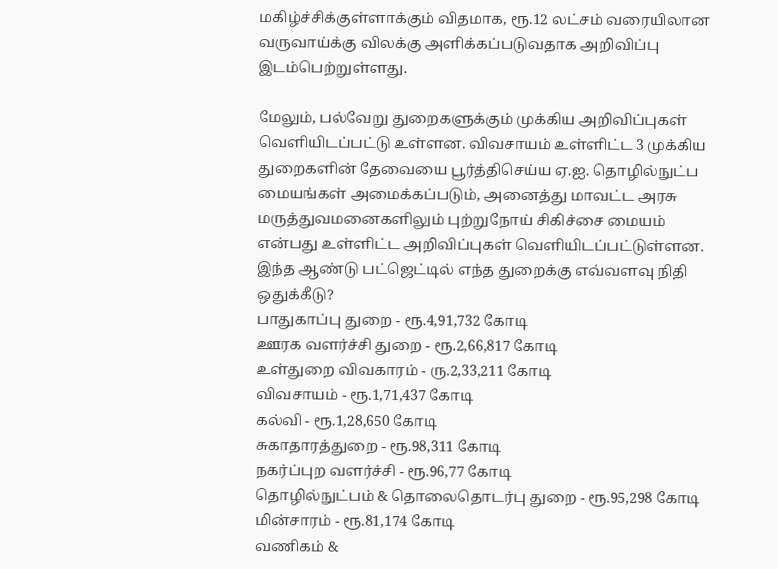மகிழ்ச்சிக்குள்ளாக்கும் விதமாக, ரூ.12 லட்சம் வரையிலான வருவாய்க்கு விலக்கு அளிக்கப்படுவதாக அறிவிப்பு இடம்பெற்றுள்ளது.

மேலும், பல்வேறு துறைகளுக்கும் முக்கிய அறிவிப்புகள் வெளியிடப்பட்டு உள்ளன. விவசாயம் உள்ளிட்ட 3 முக்கிய துறைகளின் தேவையை பூர்த்திசெய்ய ஏ.ஐ. தொழில்நுட்ப மையங்கள் அமைக்கப்படும், அனைத்து மாவட்ட அரசு மருத்துவமனைகளிலும் புற்றுநோய் சிகிச்சை மையம் என்பது உள்ளிட்ட அறிவிப்புகள் வெளியிடப்பட்டுள்ளன.
இந்த ஆண்டு பட்ஜெட்டில் எந்த துறைக்கு எவ்வளவு நிதி ஒதுக்கீடு?
பாதுகாப்பு துறை - ரூ.4,91,732 கோடி
ஊரக வளர்ச்சி துறை - ரூ.2,66,817 கோடி
உள்துறை விவகாரம் - ரு.2,33,211 கோடி
விவசாயம் - ரூ.1,71,437 கோடி
கல்வி - ரூ.1,28,650 கோடி
சுகாதாரத்துறை - ரூ.98,311 கோடி
நகர்ப்புற வளர்ச்சி - ரூ.96,77 கோடி
தொழில்நுட்பம் & தொலைதொடர்பு துறை - ரூ.95,298 கோடி
மின்சாரம் - ரூ.81,174 கோடி
வணிகம் &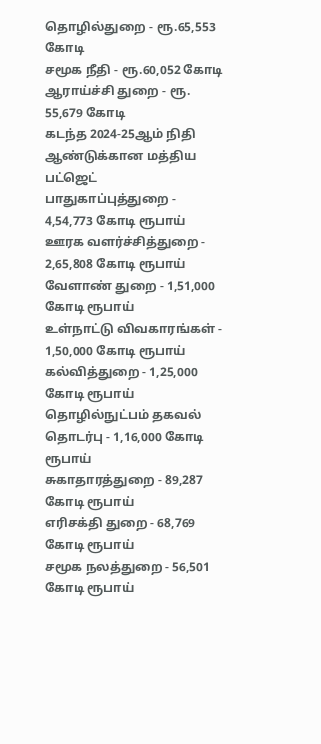தொழில்துறை - ரூ.65,553 கோடி
சமூக நீதி - ரூ.60,052 கோடி
ஆராய்ச்சி துறை - ரூ. 55,679 கோடி
கடந்த 2024-25ஆம் நிதி ஆண்டுக்கான மத்திய பட்ஜெட்
பாதுகாப்புத்துறை - 4,54,773 கோடி ரூபாய்
ஊரக வளர்ச்சித்துறை - 2,65,808 கோடி ரூபாய்
வேளாண் துறை - 1,51,000 கோடி ரூபாய்
உள்நாட்டு விவகாரங்கள் - 1,50,000 கோடி ரூபாய்
கல்வித்துறை - 1,25,000 கோடி ரூபாய்
தொழில்நுட்பம் தகவல் தொடர்பு - 1,16,000 கோடி ரூபாய்
சுகாதாரத்துறை - 89,287 கோடி ரூபாய்
எரிசக்தி துறை - 68,769 கோடி ரூபாய்
சமூக நலத்துறை - 56,501 கோடி ரூபாய்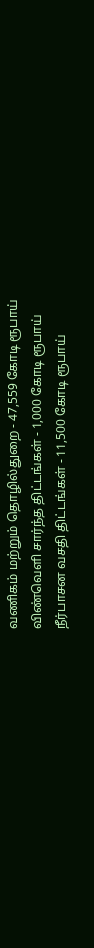வணிகம் மற்றும் தொழில்துறை - 47,559 கோடி ரூபாய்
விண்வெளி சார்ந்த திட்டங்கள் - 1,000 கோடி ரூபாய்
நீர்பாசன வசதி திட்டங்கள் - 11,500 கோடி ரூபாய்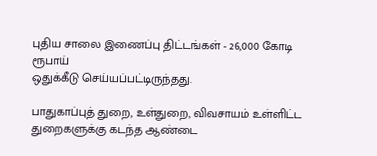புதிய சாலை இணைப்பு திட்டங்கள் - 26,000 கோடி ரூபாய்
ஒதுக்கீடு செய்யப்பட்டிருந்தது.

பாதுகாப்புத் துறை, உள்துறை, விவசாயம் உள்ளிட்ட துறைகளுக்கு கடந்த ஆண்டை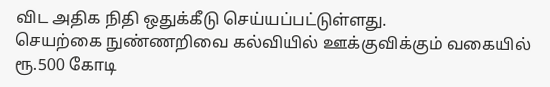விட அதிக நிதி ஒதுக்கீடு செய்யப்பட்டுள்ளது.
செயற்கை நுண்ணறிவை கல்வியில் ஊக்குவிக்கும் வகையில் ரூ.500 கோடி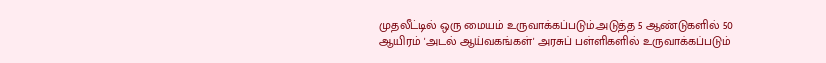முதலீட்டில் ஒரு மையம் உருவாக்கப்படும்.அடுத்த 5 ஆண்டுகளில் 50 ஆயிரம் 'அடல் ஆய்வகங்கள்' அரசுப் பள்ளிகளில் உருவாக்கப்படும்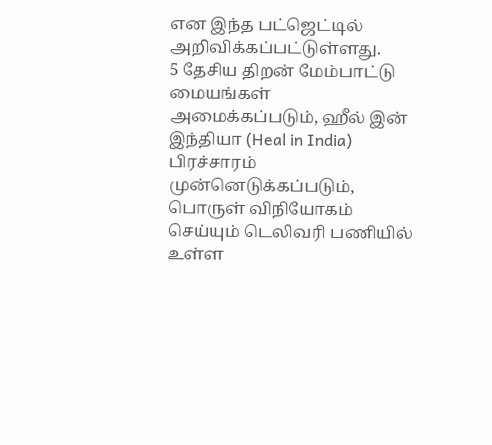என இந்த பட்ஜெட்டில் அறிவிக்கப்பட்டுள்ளது.
5 தேசிய திறன் மேம்பாட்டு மையங்கள் அமைக்கப்படும், ஹீல் இன் இந்தியா (Heal in India) பிரச்சாரம் முன்னெடுக்கப்படும், பொருள் விநியோகம் செய்யும் டெலிவரி பணியில் உள்ள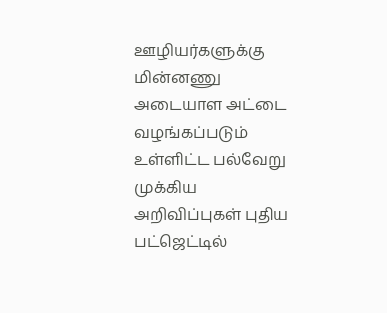ஊழியர்களுக்கு மின்னணு அடையாள அட்டை வழங்கப்படும் உள்ளிட்ட பல்வேறு முக்கிய அறிவிப்புகள் புதிய பட்ஜெட்டில்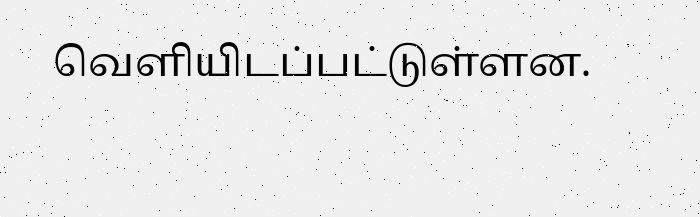வெளியிடப்பட்டுள்ளன.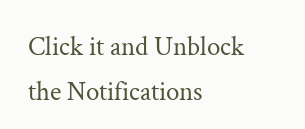Click it and Unblock the Notifications